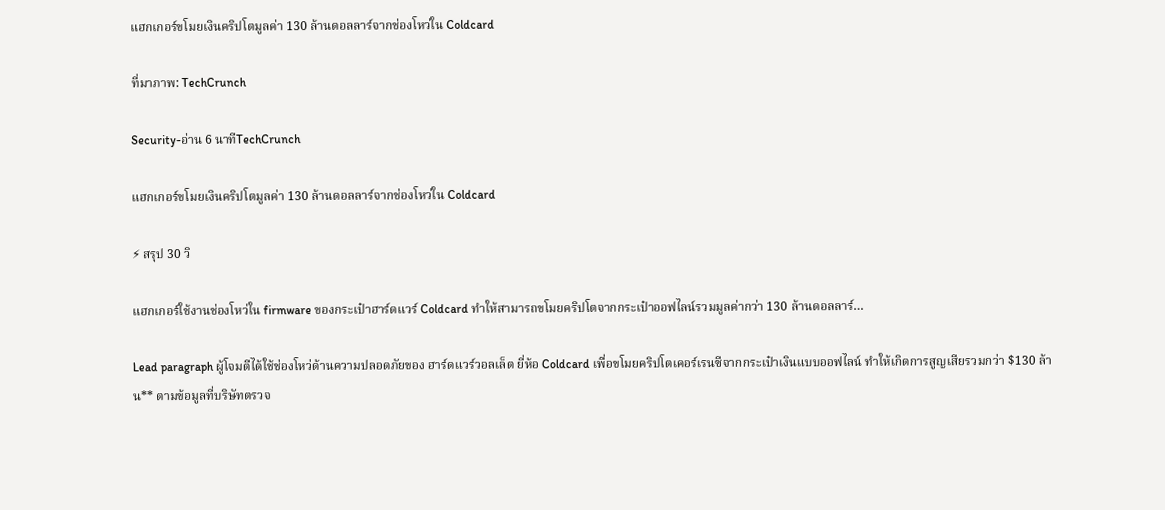แฮกเกอร์ขโมยเงินคริปโตมูลค่า 130 ล้านดอลลาร์จากช่องโหว่ใน Coldcard

ที่มาภาพ: TechCrunch

Security-อ่าน 6 นาทีTechCrunch

แฮกเกอร์ขโมยเงินคริปโตมูลค่า 130 ล้านดอลลาร์จากช่องโหว่ใน Coldcard

⚡ สรุป 30 วิ

แฮกเกอร์ใช้งานช่องโหว่ใน firmware ของกระเป๋าฮาร์ดแวร์ Coldcard ทำให้สามารถขโมยคริปโตจากกระเป๋าออฟไลน์รวมมูลค่ากว่า 130 ล้านดอลลาร์…

Lead paragraph ผู้โจมตีได้ใช้ช่องโหว่ด้านความปลอดภัยของ ฮาร์ดแวร์วอลเล็ต ยี่ห้อ Coldcard เพื่อขโมยคริปโตเคอร์เรนซีจากกระเป๋าเงินแบบออฟไลน์ ทำให้เกิดการสูญเสียรวมกว่า $130 ล้าน** ตามข้อมูลที่บริษัทตรวจ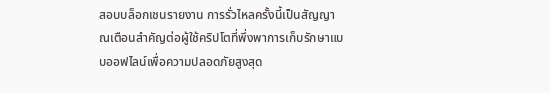สอบบล็อกเชนรายงาน การรั่วไหลครั้งนี้เป็นสัญญาณเตือนสำคัญต่อผู้ใช้คริปโตที่พึ่งพาการเก็บรักษาแบบออฟไลน์เพื่อความปลอดภัยสูงสุด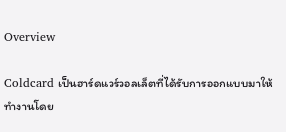Overview

Coldcard เป็นฮาร์ดแวร์วอลเล็ตที่ได้รับการออกแบบมาให้ทำงานโดย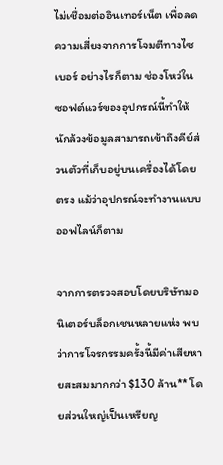ไม่เชื่อมต่ออินเทอร์เน็ต เพื่อลดความเสี่ยงจากการโจมตีทางไซเบอร์ อย่างไรก็ตาม ช่องโหว่ในซอฟต์แวร์ของอุปกรณ์นี้ทำให้นักล้วงข้อมูลสามารถเข้าถึงคีย์ส่วนตัวที่เก็บอยู่บนเครื่องได้โดยตรง แม้ว่าอุปกรณ์จะทำงานแบบออฟไลน์ก็ตาม

จากการตรวจสอบโดยบริษัทมอนิเตอร์บล็อกเชนหลายแห่ง พบว่าการโจรกรรมครั้งนี้มีค่าเสียหายสะสมมากกว่า $130 ล้าน** โดยส่วนใหญ่เป็นเหรียญ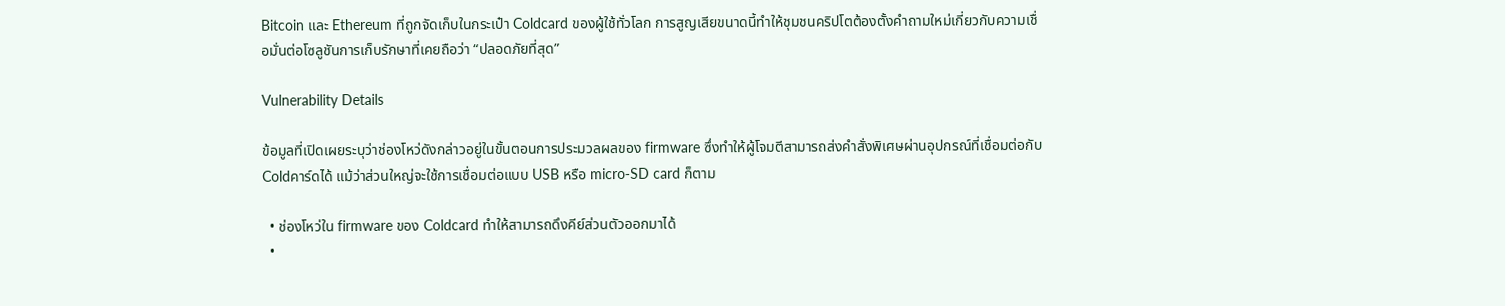Bitcoin และ Ethereum ที่ถูกจัดเก็บในกระเป๋า Coldcard ของผู้ใช้ทั่วโลก การสูญเสียขนาดนี้ทำให้ชุมชนคริปโตต้องตั้งคำถามใหม่เกี่ยวกับความเชื่อมั่นต่อโซลูชันการเก็บรักษาที่เคยถือว่า “ปลอดภัยที่สุด”

Vulnerability Details

ข้อมูลที่เปิดเผยระบุว่าช่องโหว่ดังกล่าวอยู่ในขั้นตอนการประมวลผลของ firmware ซึ่งทำให้ผู้โจมตีสามารถส่งคำสั่งพิเศษผ่านอุปกรณ์ที่เชื่อมต่อกับ Coldคาร์ดได้ แม้ว่าส่วนใหญ่จะใช้การเชื่อมต่อแบบ USB หรือ micro‑SD card ก็ตาม

  • ช่องโหว่ใน firmware ของ Coldcard ทำให้สามารถดึงคีย์ส่วนตัวออกมาได้
  •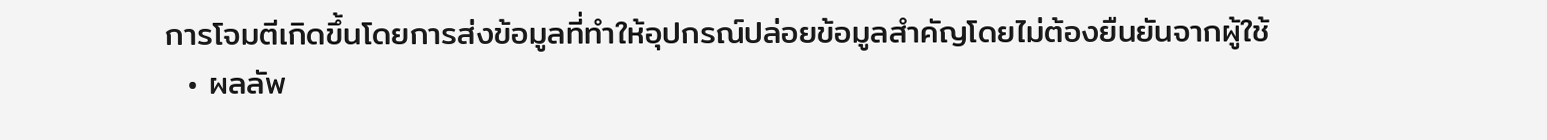การโจมตีเกิดขึ้นโดยการส่งข้อมูลที่ทำให้อุปกรณ์ปล่อยข้อมูลสำคัญโดยไม่ต้องยืนยันจากผู้ใช้
  • ผลลัพ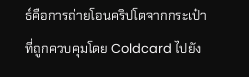ธ์คือการถ่ายโอนคริปโตจากกระเป๋าที่ถูกควบคุมโดย Coldcard ไปยัง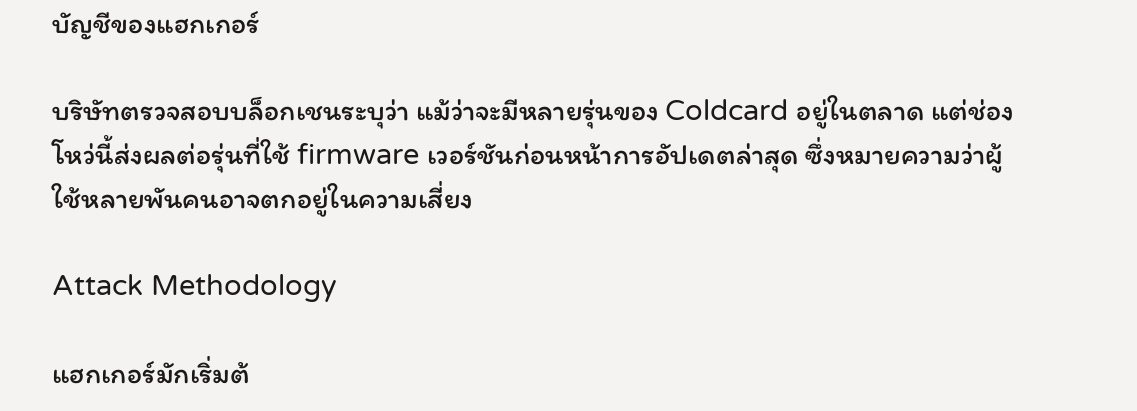บัญชีของแฮกเกอร์

บริษัทตรวจสอบบล็อกเชนระบุว่า แม้ว่าจะมีหลายรุ่นของ Coldcard อยู่ในตลาด แต่ช่องโหว่นี้ส่งผลต่อรุ่นที่ใช้ firmware เวอร์ชันก่อนหน้าการอัปเดตล่าสุด ซึ่งหมายความว่าผู้ใช้หลายพันคนอาจตกอยู่ในความเสี่ยง

Attack Methodology

แฮกเกอร์มักเริ่มต้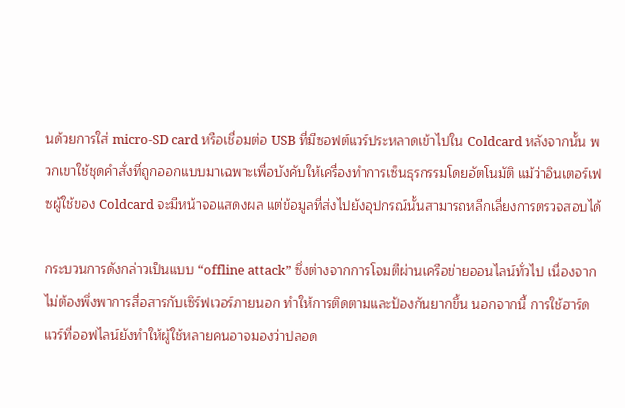นด้วยการใส่ micro‑SD card หรือเชื่อมต่อ USB ที่มีซอฟต์แวร์ประหลาดเข้าไปใน Coldcard หลังจากนั้น พวกเขาใช้ชุดคำสั่งที่ถูกออกแบบมาเฉพาะเพื่อบังคับให้เครื่องทำการเซ็นธุรกรรมโดยอัตโนมัติ แม้ว่าอินเตอร์เฟซผู้ใช้ของ Coldcard จะมีหน้าจอแสดงผล แต่ข้อมูลที่ส่งไปยังอุปกรณ์นั้นสามารถหลีกเลี่ยงการตรวจสอบได้

กระบวนการดังกล่าวเป็นแบบ “offline attack” ซึ่งต่างจากการโจมตีผ่านเครือข่ายออนไลน์ทั่วไป เนื่องจากไม่ต้องพึ่งพาการสื่อสารกับเซิร์ฟเวอร์ภายนอก ทำให้การติดตามและป้องกันยากขึ้น นอกจากนี้ การใช้ฮาร์ดแวร์ที่ออฟไลน์ยังทำให้ผู้ใช้หลายคนอาจมองว่าปลอด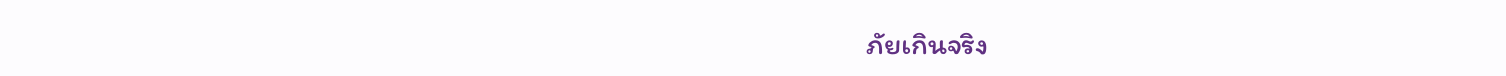ภัยเกินจริง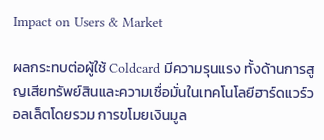Impact on Users & Market

ผลกระทบต่อผู้ใช้ Coldcard มีความรุนแรง ทั้งด้านการสูญเสียทรัพย์สินและความเชื่อมั่นในเทคโนโลยีฮาร์ดแวร์วอลเล็ตโดยรวม การขโมยเงินมูล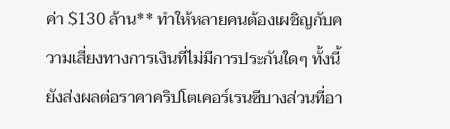ค่า $130 ล้าน** ทำให้หลายคนต้องเผชิญกับความเสี่ยงทางการเงินที่ไม่มีการประกันใดๆ ทั้งนี้ยังส่งผลต่อราคาคริปโตเคอร์เรนซีบางส่วนที่อา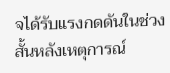จได้รับแรงกดดันในช่วงสั้นหลังเหตุการณ์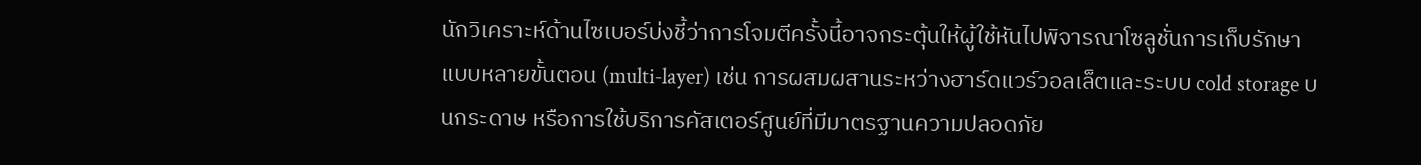นักวิเคราะห์ด้านไซเบอร์บ่งชี้ว่าการโจมตีครั้งนี้อาจกระตุ้นให้ผู้ใช้หันไปพิจารณาโซลูชั่นการเก็บรักษาแบบหลายขั้นตอน (multi‑layer) เช่น การผสมผสานระหว่างฮาร์ดแวร์วอลเล็ตและระบบ cold storage บนกระดาษ หรือการใช้บริการคัสเตอร์ศูนย์ที่มีมาตรฐานความปลอดภัย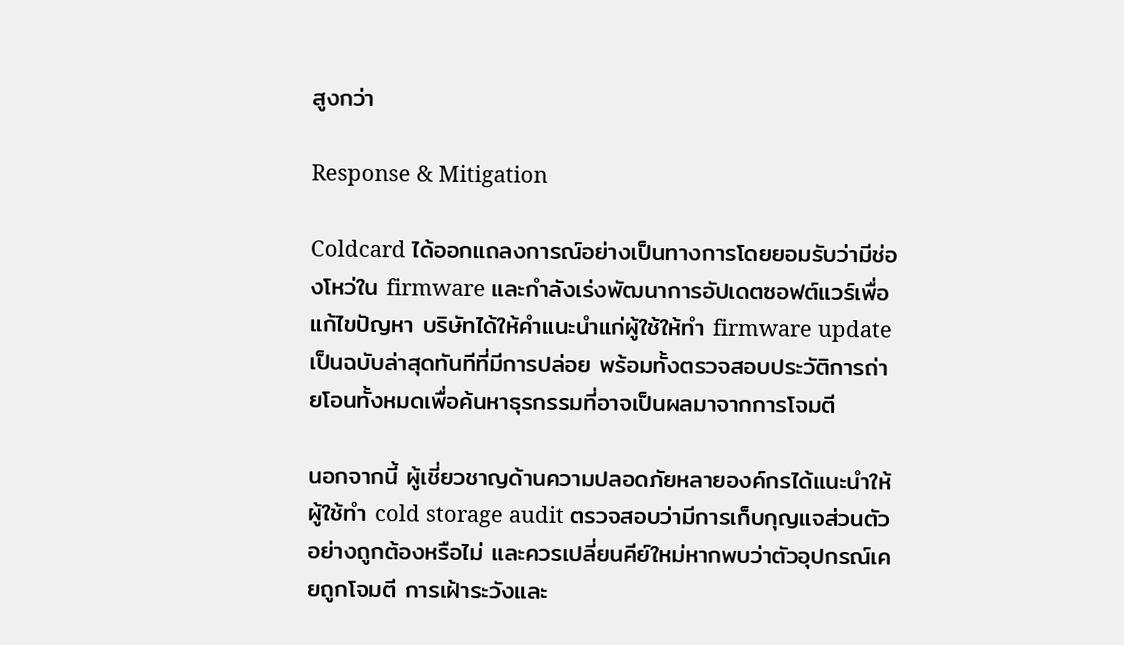สูงกว่า

Response & Mitigation

Coldcard ได้ออกแถลงการณ์อย่างเป็นทางการโดยยอมรับว่ามีช่องโหว่ใน firmware และกำลังเร่งพัฒนาการอัปเดตซอฟต์แวร์เพื่อแก้ไขปัญหา บริษัทได้ให้คำแนะนำแก่ผู้ใช้ให้ทำ firmware update เป็นฉบับล่าสุดทันทีที่มีการปล่อย พร้อมทั้งตรวจสอบประวัติการถ่ายโอนทั้งหมดเพื่อค้นหาธุรกรรมที่อาจเป็นผลมาจากการโจมตี

นอกจากนี้ ผู้เชี่ยวชาญด้านความปลอดภัยหลายองค์กรได้แนะนำให้ผู้ใช้ทำ cold storage audit ตรวจสอบว่ามีการเก็บกุญแจส่วนตัวอย่างถูกต้องหรือไม่ และควรเปลี่ยนคีย์ใหม่หากพบว่าตัวอุปกรณ์เคยถูกโจมตี การเฝ้าระวังและ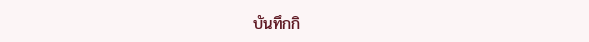บันทึกกิ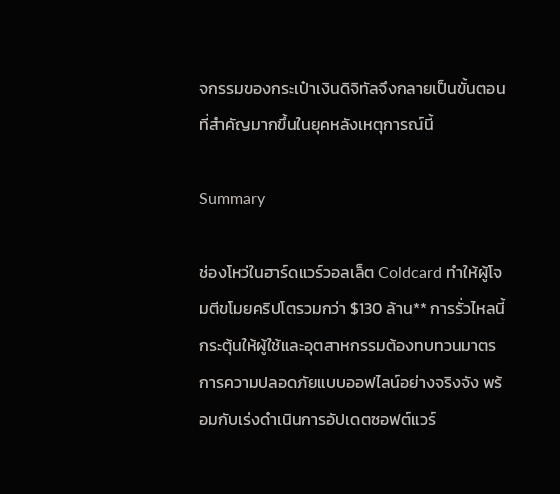จกรรมของกระเป๋าเงินดิจิทัลจึงกลายเป็นขั้นตอนที่สำคัญมากขึ้นในยุคหลังเหตุการณ์นี้

Summary

ช่องโหว่ในฮาร์ดแวร์วอลเล็ต Coldcard ทำให้ผู้โจมตีขโมยคริปโตรวมกว่า $130 ล้าน** การรั่วไหลนี้กระตุ้นให้ผู้ใช้และอุตสาหกรรมต้องทบทวนมาตรการความปลอดภัยแบบออฟไลน์อย่างจริงจัง พร้อมกับเร่งดำเนินการอัปเดตซอฟต์แวร์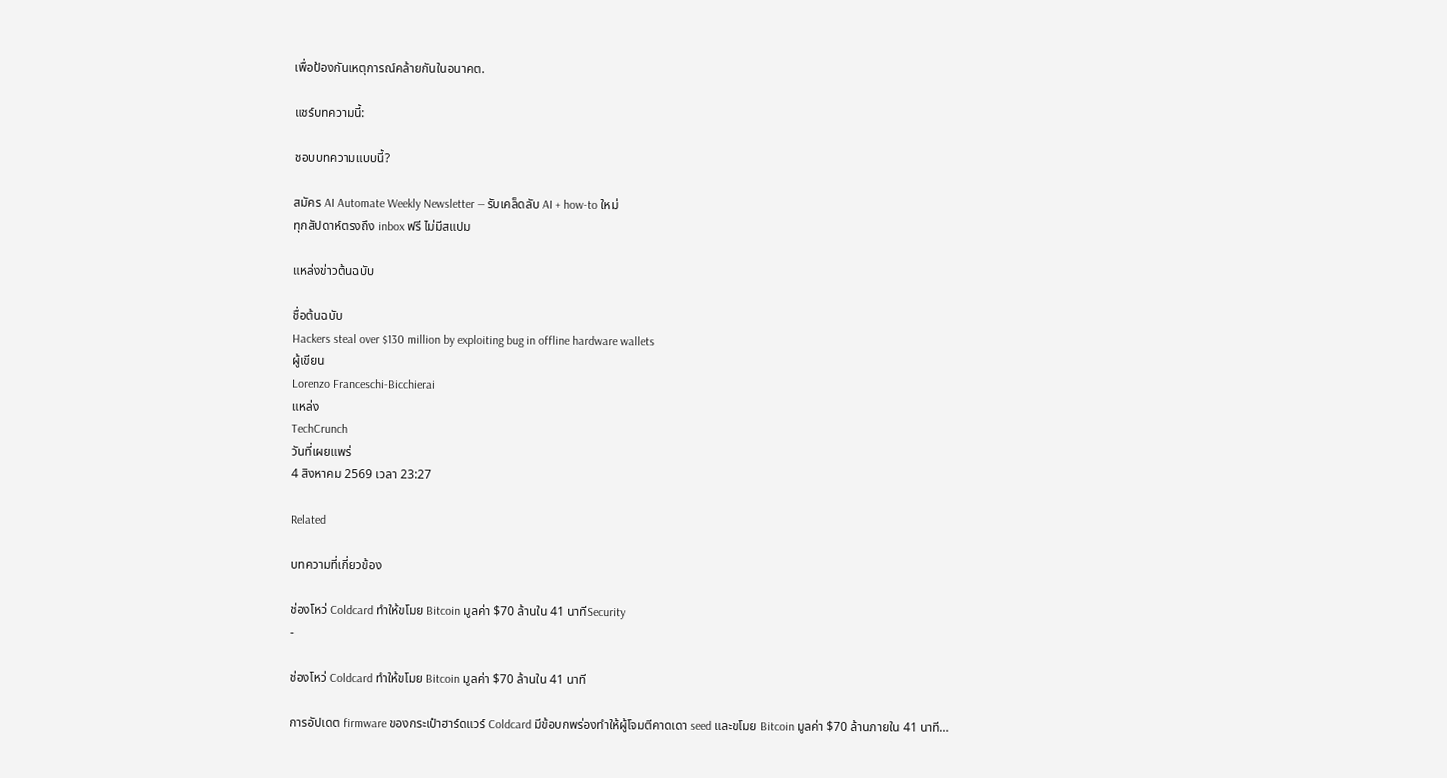เพื่อป้องกันเหตุการณ์คล้ายกันในอนาคต.

แชร์บทความนี้:

ชอบบทความแบบนี้?

สมัคร AI Automate Weekly Newsletter — รับเคล็ดลับ AI + how-to ใหม่
ทุกสัปดาห์ตรงถึง inbox ฟรี ไม่มีสแปม

แหล่งข่าวต้นฉบับ

ชื่อต้นฉบับ
Hackers steal over $130 million by exploiting bug in offline hardware wallets
ผู้เขียน
Lorenzo Franceschi-Bicchierai
แหล่ง
TechCrunch
วันที่เผยแพร่
4 สิงหาคม 2569 เวลา 23:27

Related

บทความที่เกี่ยวข้อง

ช่องโหว่ Coldcard ทำให้ขโมย Bitcoin มูลค่า $70 ล้านใน 41 นาทีSecurity
-

ช่องโหว่ Coldcard ทำให้ขโมย Bitcoin มูลค่า $70 ล้านใน 41 นาที

การอัปเดต firmware ของกระเป๋าฮาร์ดแวร์ Coldcard มีข้อบกพร่องทำให้ผู้โจมตีคาดเดา seed และขโมย Bitcoin มูลค่า $70 ล้านภายใน 41 นาที…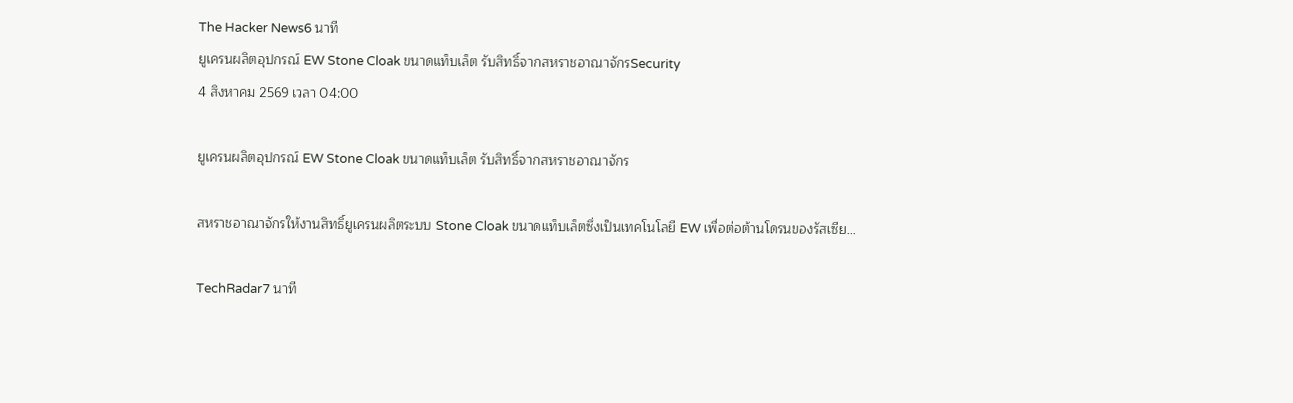The Hacker News6 นาที
ยูเครนผลิตอุปกรณ์ EW Stone Cloak ขนาดแท็บเล็ต รับสิทธิ์จากสหราชอาณาจักรSecurity
4 สิงหาคม 2569 เวลา 04:00

ยูเครนผลิตอุปกรณ์ EW Stone Cloak ขนาดแท็บเล็ต รับสิทธิ์จากสหราชอาณาจักร

สหราชอาณาจักรให้งานสิทธิ์ยูเครนผลิตระบบ Stone Cloak ขนาดแท็บเล็ตซึ่งเป็นเทคโนโลยี EW เพื่อต่อต้านโดรนของรัสเซีย…

TechRadar7 นาที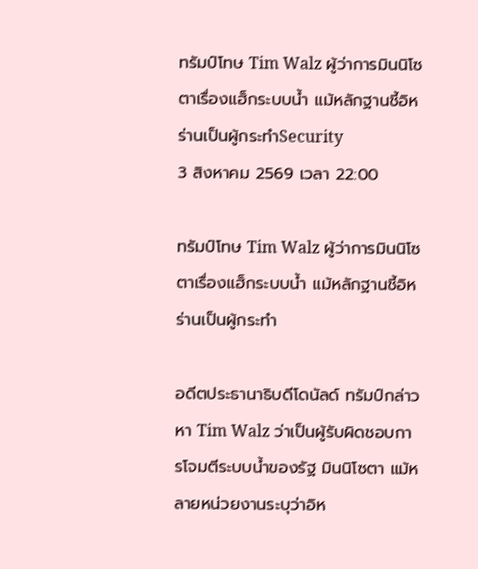ทรัมป์โทษ Tim Walz ผู้ว่าการมินนิโซตาเรื่องแฮ็กระบบน้ำ แม้หลักฐานชี้อิหร่านเป็นผู้กระทำSecurity
3 สิงหาคม 2569 เวลา 22:00

ทรัมป์โทษ Tim Walz ผู้ว่าการมินนิโซตาเรื่องแฮ็กระบบน้ำ แม้หลักฐานชี้อิหร่านเป็นผู้กระทำ

อดีตประธานาธิบดีโดนัลด์ ทรัมป์กล่าวหา Tim Walz ว่าเป็นผู้รับผิดชอบการโจมตีระบบน้ำของรัฐ มินนิโซตา แม้หลายหน่วยงานระบุว่าอิห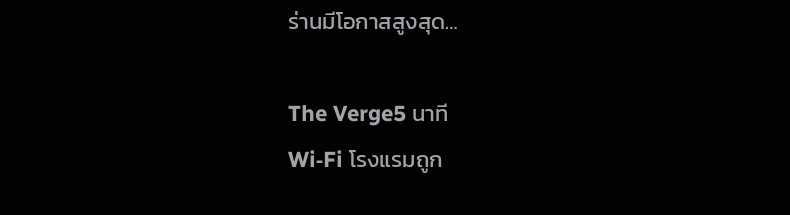ร่านมีโอกาสสูงสุด…

The Verge5 นาที
Wi‑Fi โรงแรมถูก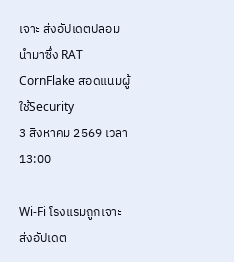เจาะ ส่งอัปเดตปลอม นำมาซึ่ง RAT CornFlake สอดแนมผู้ใช้Security
3 สิงหาคม 2569 เวลา 13:00

Wi‑Fi โรงแรมถูกเจาะ ส่งอัปเดต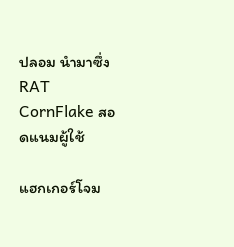ปลอม นำมาซึ่ง RAT CornFlake สอดแนมผู้ใช้

แฮกเกอร์โจม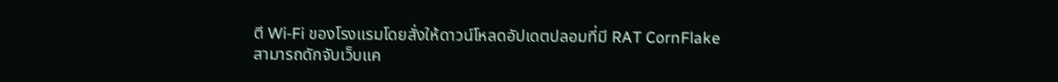ตี Wi‑Fi ของโรงแรมโดยสั่งให้ดาวน์โหลดอัปเดตปลอมที่มี RAT CornFlake สามารถดักจับเว็บแค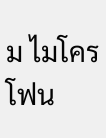ม ไมโครโฟน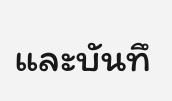และบันทึ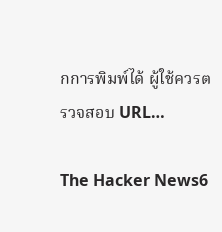กการพิมพ์ได้ ผู้ใช้ควรตรวจสอบ URL…

The Hacker News6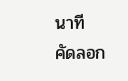นาที
คัดลอก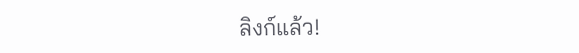ลิงก์แล้ว!